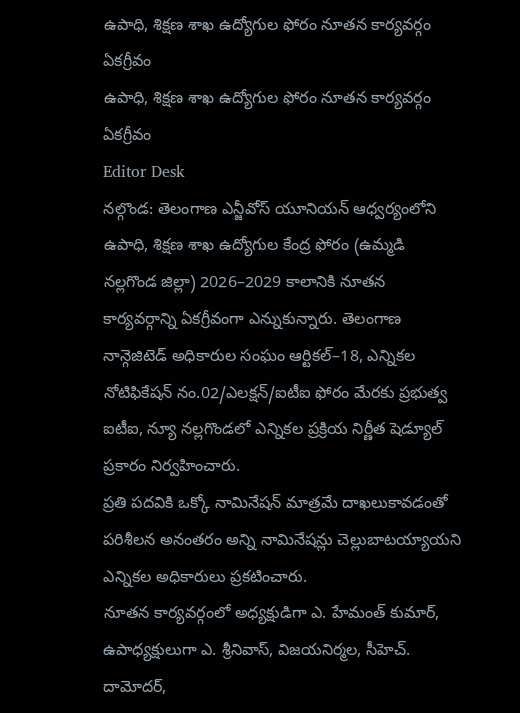ఉపాధి, శిక్షణ శాఖ ఉద్యోగుల ఫోరం నూతన కార్యవర్గం ఏకగ్రీవం
ఉపాధి, శిక్షణ శాఖ ఉద్యోగుల ఫోరం నూతన కార్యవర్గం ఏకగ్రీవం
Editor Desk
నల్గొండ: తెలంగాణ ఎన్జీవోస్ యూనియన్ ఆధ్వర్యంలోని ఉపాధి, శిక్షణ శాఖ ఉద్యోగుల కేంద్ర ఫోరం (ఉమ్మడి నల్లగొండ జిల్లా) 2026–2029 కాలానికి నూతన కార్యవర్గాన్ని ఏకగ్రీవంగా ఎన్నుకున్నారు. తెలంగాణ నాన్గెజిటెడ్ అధికారుల సంఘం ఆర్టికల్–18, ఎన్నికల నోటిఫికేషన్ నం.02/ఎలక్షన్/ఐటీఐ ఫోరం మేరకు ప్రభుత్వ ఐటీఐ, న్యూ నల్లగొండలో ఎన్నికల ప్రక్రియ నిర్ణీత షెడ్యూల్ ప్రకారం నిర్వహించారు.
ప్రతి పదవికి ఒక్కో నామినేషన్ మాత్రమే దాఖలుకావడంతో పరిశీలన అనంతరం అన్ని నామినేషన్లు చెల్లుబాటయ్యాయని ఎన్నికల అధికారులు ప్రకటించారు.
నూతన కార్యవర్గంలో అధ్యక్షుడిగా ఎ. హేమంత్ కుమార్, ఉపాధ్యక్షులుగా ఎ. శ్రీనివాస్, విజయనిర్మల, సీహెచ్. దామోదర్,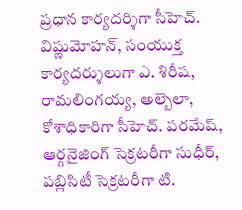ప్రధాన కార్యదర్శిగా సీహెచ్. విష్ణుమోహన్, సంయుక్త కార్యదర్శులుగా ఎ. శిరీష, రామలింగయ్య, అల్బెలా, కోశాధికారిగా సీహెచ్. పరమేష్, ఆర్గనైజింగ్ సెక్రటరీగా సుధీర్, పబ్లిసిటీ సెక్రటరీగా టి.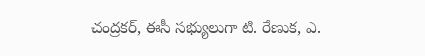చంద్రకర్, ఈసీ సభ్యులుగా టి. రేణుక, ఎ.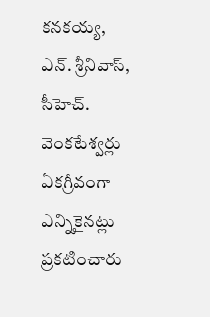కనకయ్య, ఎన్. శ్రీనివాస్, సీహెచ్. వెంకటేశ్వర్లు ఏకగ్రీవంగా ఎన్నికైనట్లు ప్రకటించారు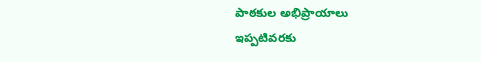పాఠకుల అభిప్రాయాలు
ఇప్పటివరకు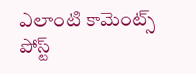ఎలాంటి కామెంట్స్ పోస్ట్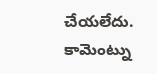చేయలేదు.
కామెంట్ను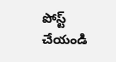పోస్ట్ చేయండి